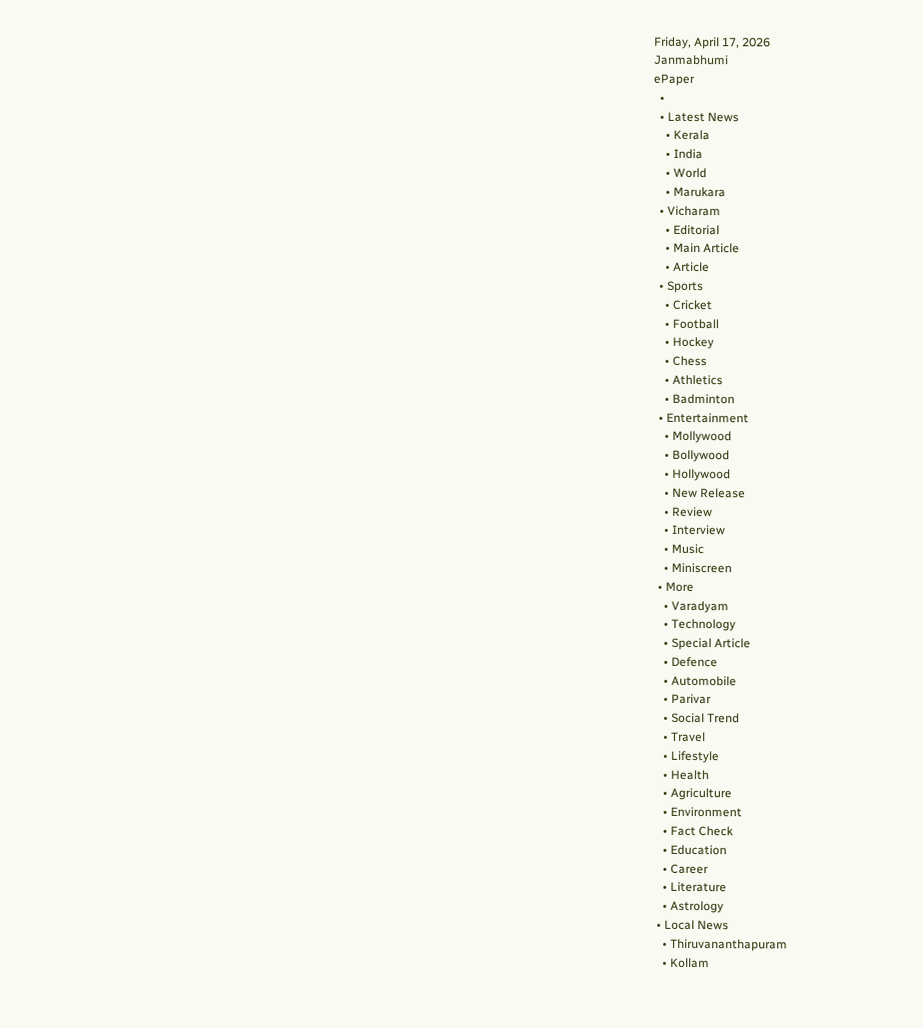Friday, April 17, 2026
Janmabhumi
ePaper
  •
  • Latest News
    • Kerala
    • India
    • World
    • Marukara
  • Vicharam
    • Editorial
    • Main Article
    • Article
  • Sports
    • Cricket
    • Football
    • Hockey
    • Chess
    • Athletics
    • Badminton
  • Entertainment
    • Mollywood
    • Bollywood
    • Hollywood
    • New Release
    • Review
    • Interview
    • Music
    • Miniscreen
  • More
    • Varadyam
    • Technology
    • Special Article
    • Defence
    • Automobile
    • Parivar
    • Social Trend
    • Travel
    • Lifestyle
    • Health
    • Agriculture
    • Environment
    • Fact Check
    • Education
    • Career
    • Literature
    • Astrology
  • Local News
    • Thiruvananthapuram
    • Kollam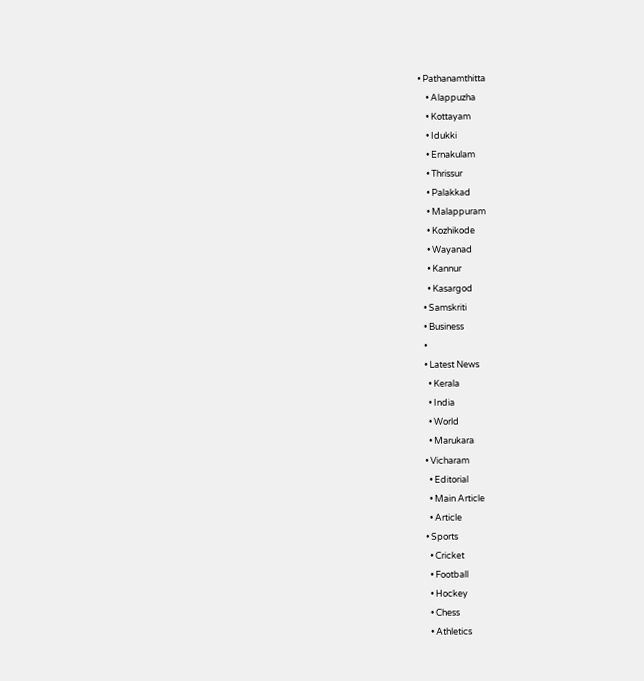• Pathanamthitta
    • Alappuzha
    • Kottayam
    • Idukki
    • Ernakulam
    • Thrissur
    • Palakkad
    • Malappuram
    • Kozhikode
    • Wayanad
    • Kannur
    • Kasargod
  • Samskriti
  • Business
  •
  • Latest News
    • Kerala
    • India
    • World
    • Marukara
  • Vicharam
    • Editorial
    • Main Article
    • Article
  • Sports
    • Cricket
    • Football
    • Hockey
    • Chess
    • Athletics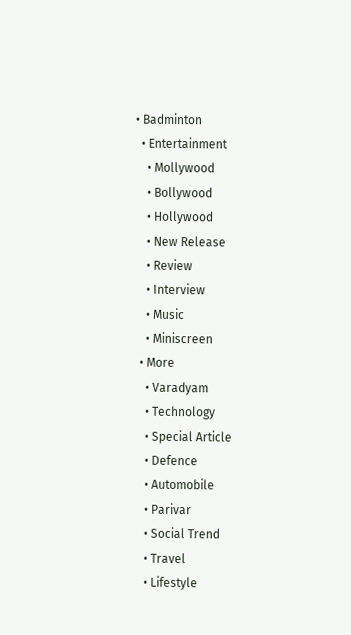• Badminton
  • Entertainment
    • Mollywood
    • Bollywood
    • Hollywood
    • New Release
    • Review
    • Interview
    • Music
    • Miniscreen
  • More
    • Varadyam
    • Technology
    • Special Article
    • Defence
    • Automobile
    • Parivar
    • Social Trend
    • Travel
    • Lifestyle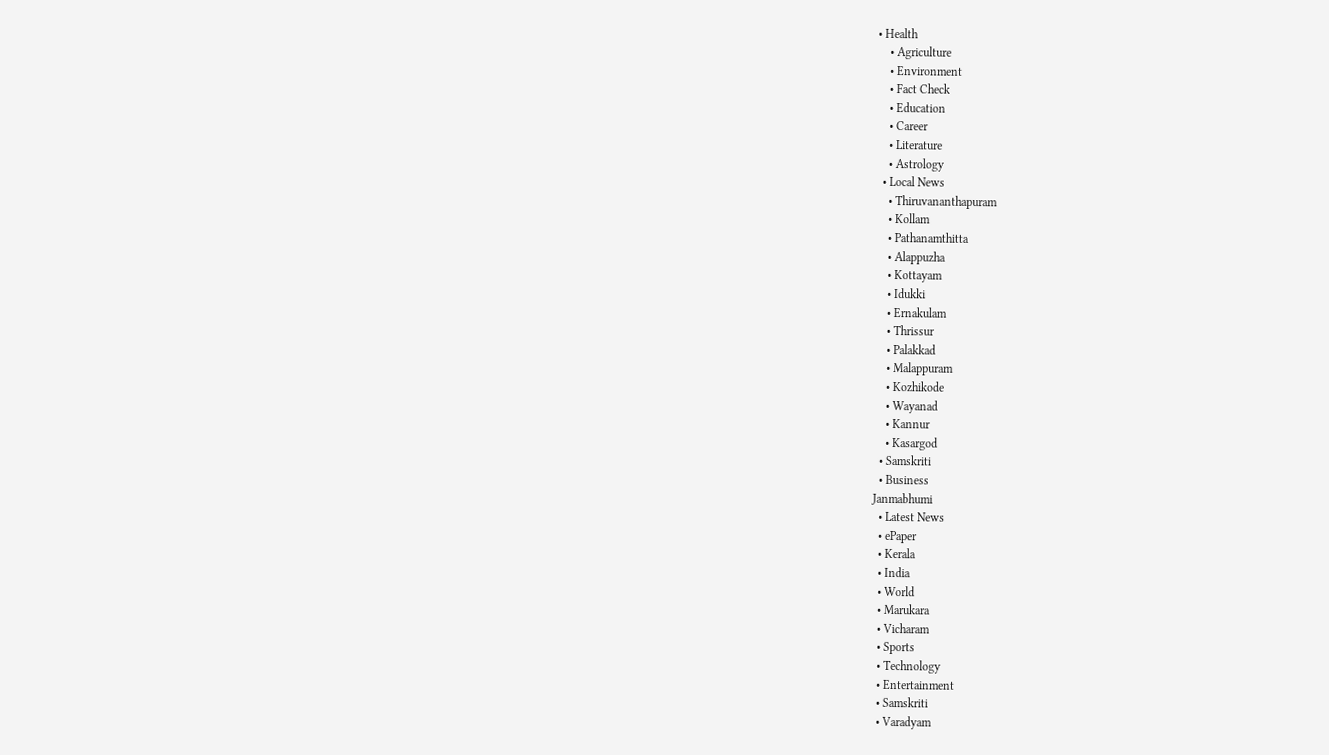• Health
    • Agriculture
    • Environment
    • Fact Check
    • Education
    • Career
    • Literature
    • Astrology
  • Local News
    • Thiruvananthapuram
    • Kollam
    • Pathanamthitta
    • Alappuzha
    • Kottayam
    • Idukki
    • Ernakulam
    • Thrissur
    • Palakkad
    • Malappuram
    • Kozhikode
    • Wayanad
    • Kannur
    • Kasargod
  • Samskriti
  • Business
Janmabhumi
  • Latest News
  • ePaper
  • Kerala
  • India
  • World
  • Marukara
  • Vicharam
  • Sports
  • Technology
  • Entertainment
  • Samskriti
  • Varadyam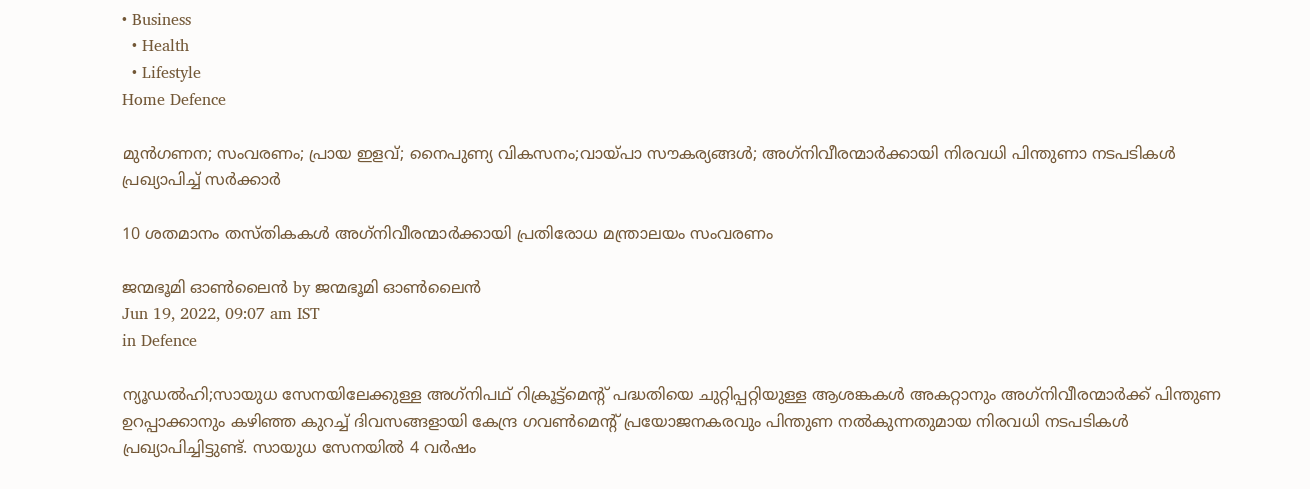• Business
  • Health
  • Lifestyle
Home Defence

മുന്‍ഗണന; സംവരണം; പ്രായ ഇളവ്; നൈപുണ്യ വികസനം;വായ്‌പാ സൗകര്യങ്ങള്‍; അഗ്‌നിവീരന്മാര്‍ക്കായി നിരവധി പിന്തുണാ നടപടികള്‍ പ്രഖ്യാപിച്ച് സര്‍ക്കാര്‍

10 ശതമാനം തസ്തികകള്‍ അഗ്‌നിവീരന്മാര്‍ക്കായി പ്രതിരോധ മന്ത്രാലയം സംവരണം

ജന്മഭൂമി ഓണ്‍ലൈന്‍ by ജന്മഭൂമി ഓണ്‍ലൈന്‍
Jun 19, 2022, 09:07 am IST
in Defence

ന്യൂഡല്‍ഹി;സായുധ സേനയിലേക്കുള്ള അഗ്‌നിപഥ് റിക്രൂട്ട്‌മെന്റ് പദ്ധതിയെ ചുറ്റിപ്പറ്റിയുള്ള ആശങ്കകള്‍ അകറ്റാനും അഗ്‌നിവീരന്മാര്‍ക്ക് പിന്തുണ ഉറപ്പാക്കാനും കഴിഞ്ഞ കുറച്ച് ദിവസങ്ങളായി കേന്ദ്ര ഗവണ്‍മെന്റ് പ്രയോജനകരവും പിന്തുണ നല്‍കുന്നതുമായ നിരവധി നടപടികള്‍ പ്രഖ്യാപിച്ചിട്ടുണ്ട്. സായുധ സേനയില്‍ 4 വര്‍ഷം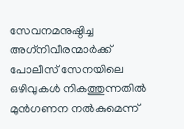സേവനമനുഷ്ഠിച്ച അഗ്‌നിവീരന്മാര്‍ക്ക് പോലീസ് സേനയിലെ ഒഴിവുകള്‍ നികത്തുന്നതില്‍ മുന്‍ഗണന നല്‍കുമെന്ന്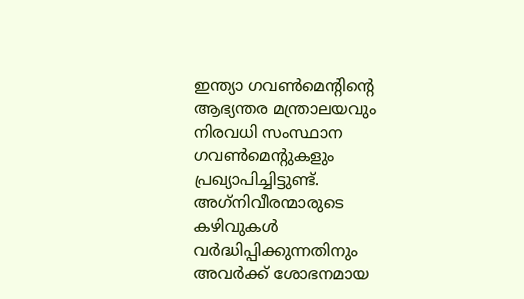ഇന്ത്യാ ഗവണ്‍മെന്റിന്റെ ആഭ്യന്തര മന്ത്രാലയവും നിരവധി സംസ്ഥാന ഗവണ്‍മെന്റുകളും പ്രഖ്യാപിച്ചിട്ടുണ്ട്. അഗ്‌നിവീരന്മാരുടെ കഴിവുകള്‍ വര്‍ദ്ധിപ്പിക്കുന്നതിനും അവര്‍ക്ക് ശോഭനമായ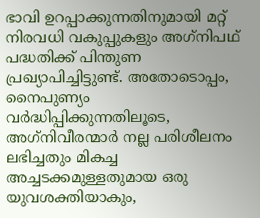ഭാവി ഉറപ്പാക്കുന്നതിനുമായി മറ്റ് നിരവധി വകുപ്പുകളും അഗ്‌നിപഥ് പദ്ധതിക്ക് പിന്തുണ പ്രഖ്യാപിച്ചിട്ടുണ്ട്. അതോടൊപ്പം, നൈപുണ്യം വര്‍ദ്ധിപ്പിക്കുന്നതിലൂടെ, അഗ്‌നിവീരന്മാര്‍ നല്ല പരിശീലനം ലഭിച്ചതും മികച്ച അച്ചടക്കമുള്ളതുമായ ഒരു യുവശക്തിയാകും,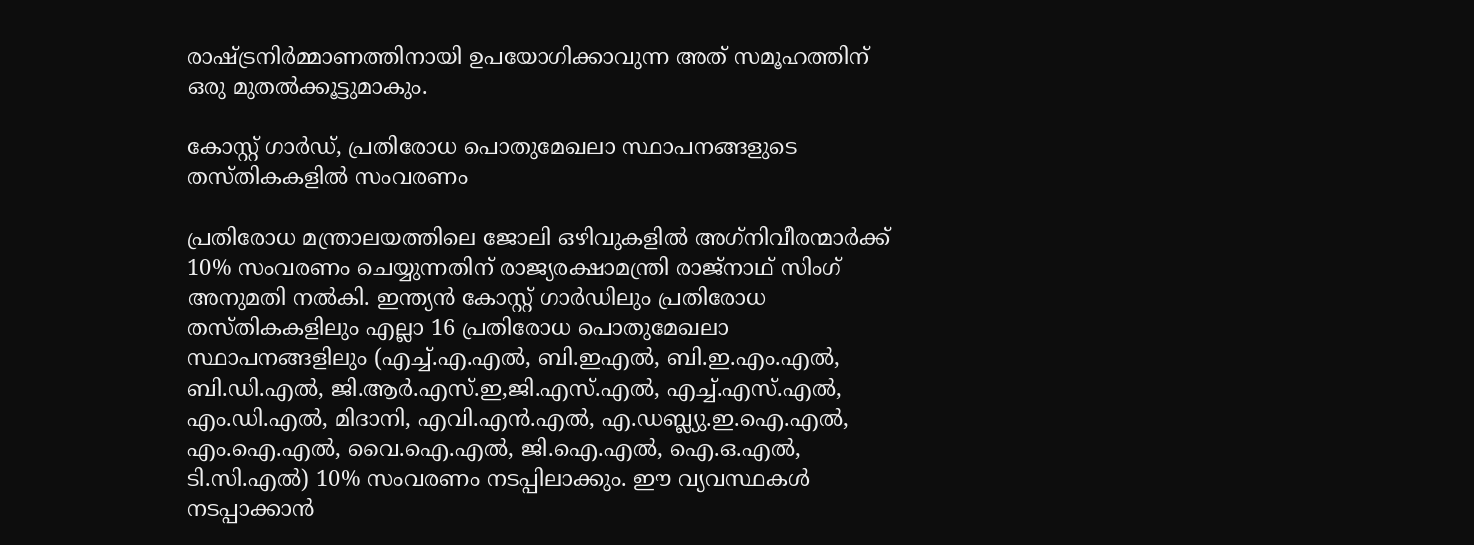രാഷ്‌ട്രനിര്‍മ്മാണത്തിനായി ഉപയോഗിക്കാവുന്ന അത് സമൂഹത്തിന് ഒരു മുതല്‍ക്കൂട്ടുമാകും.

കോസ്റ്റ് ഗാര്‍ഡ്, പ്രതിരോധ പൊതുമേഖലാ സ്ഥാപനങ്ങളുടെ തസ്തികകളില്‍ സംവരണം

പ്രതിരോധ മന്ത്രാലയത്തിലെ ജോലി ഒഴിവുകളില്‍ അഗ്‌നിവീരന്മാര്‍ക്ക് 10% സംവരണം ചെയ്യുന്നതിന് രാജ്യരക്ഷാമന്ത്രി രാജ്‌നാഥ് സിംഗ് അനുമതി നല്‍കി. ഇന്ത്യന്‍ കോസ്റ്റ് ഗാര്‍ഡിലും പ്രതിരോധ തസ്തികകളിലും എല്ലാ 16 പ്രതിരോധ പൊതുമേഖലാ സ്ഥാപനങ്ങളിലും (എച്ച്.എ.എല്‍, ബി.ഇഎല്‍, ബി.ഇ.എം.എല്‍, ബി.ഡി.എല്‍, ജി.ആര്‍.എസ്.ഇ,ജി.എസ്.എല്‍, എച്ച്.എസ്.എല്‍, എം.ഡി.എല്‍, മിദാനി, എവി.എന്‍.എല്‍, എ.ഡബ്ല്യു.ഇ.ഐ.എല്‍, എം.ഐ.എല്‍, വൈ.ഐ.എല്‍, ജി.ഐ.എല്‍, ഐ.ഒ.എല്‍, ടി.സി.എല്‍) 10% സംവരണം നടപ്പിലാക്കും. ഈ വ്യവസ്ഥകള്‍ നടപ്പാക്കാന്‍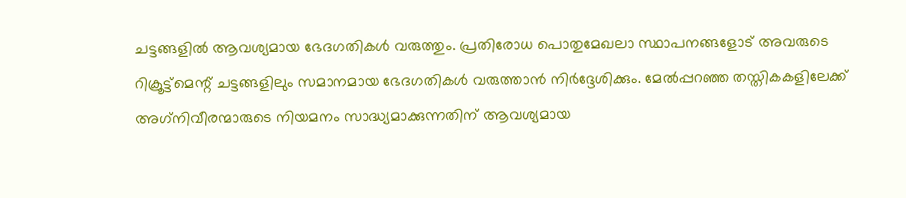ചട്ടങ്ങളില്‍ ആവശ്യമായ ഭേദഗതികള്‍ വരുത്തും. പ്രതിരോധ പൊതുമേഖലാ സ്ഥാപനങ്ങളോട് അവരുടെ റിക്രൂട്ട്‌മെന്റ് ചട്ടങ്ങളിലും സമാനമായ ഭേദഗതികള്‍ വരുത്താന്‍ നിര്‍ദ്ദേശിക്കും. മേല്‍പ്പറഞ്ഞ തസ്തികകളിലേക്ക് അഗ്‌നിവീരന്മാരുടെ നിയമനം സാദ്ധ്യമാക്കുന്നതിന് ആവശ്യമായ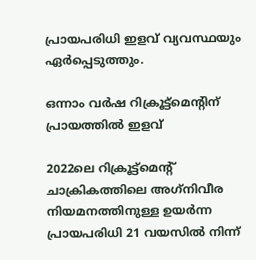പ്രായപരിധി ഇളവ് വ്യവസ്ഥയും ഏര്‍പ്പെടുത്തും.

ഒന്നാം വര്‍ഷ റിക്രൂട്ട്‌മെന്റിന് പ്രായത്തില്‍ ഇളവ്

2022ലെ റിക്രൂട്ട്‌മെന്റ് ചാക്രികത്തിലെ അഗ്‌നിവീര നിയമനത്തിനുള്ള ഉയര്‍ന്ന പ്രായപരിധി 21 വയസില്‍ നിന്ന്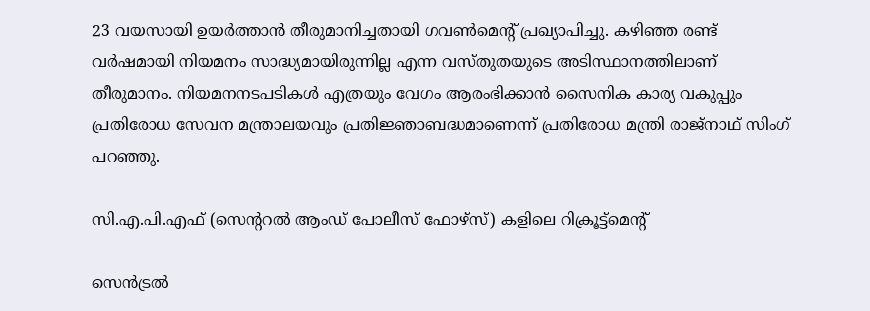23 വയസായി ഉയര്‍ത്താന്‍ തീരുമാനിച്ചതായി ഗവണ്‍മെന്റ് പ്രഖ്യാപിച്ചു. കഴിഞ്ഞ രണ്ട് വര്‍ഷമായി നിയമനം സാദ്ധ്യമായിരുന്നില്ല എന്ന വസ്തുതയുടെ അടിസ്ഥാനത്തിലാണ് തീരുമാനം. നിയമനനടപടികള്‍ എത്രയും വേഗം ആരംഭിക്കാന്‍ സൈനിക കാര്യ വകുപ്പും പ്രതിരോധ സേവന മന്ത്രാലയവും പ്രതിജ്ഞാബദ്ധമാണെന്ന് പ്രതിരോധ മന്ത്രി രാജ്‌നാഥ് സിംഗ്  പറഞ്ഞു.

സി.എ.പി.എഫ് (സെന്ററല്‍ ആംഡ് പോലീസ് ഫോഴ്‌സ്) കളിലെ റിക്രൂട്ട്‌മെന്റ്

സെന്‍ട്രല്‍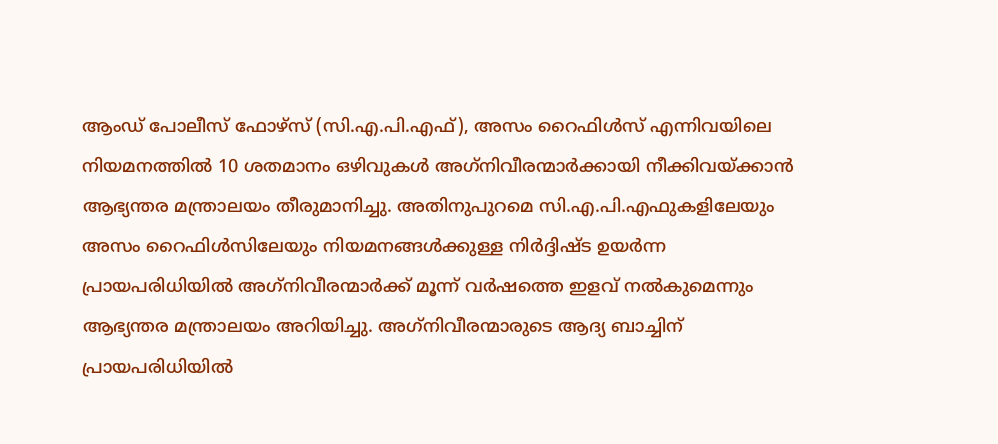ആംഡ് പോലീസ് ഫോഴ്‌സ് (സി.എ.പി.എഫ്), അസം റൈഫിള്‍സ് എന്നിവയിലെ നിയമനത്തില്‍ 10 ശതമാനം ഒഴിവുകള്‍ അഗ്‌നിവീരന്മാര്‍ക്കായി നീക്കിവയ്‌ക്കാന്‍ ആഭ്യന്തര മന്ത്രാലയം തീരുമാനിച്ചു. അതിനുപുറമെ സി.എ.പി.എഫുകളിലേയും അസം റൈഫിള്‍സിലേയും നിയമനങ്ങള്‍ക്കുള്ള നിര്‍ദ്ദിഷ്ട ഉയര്‍ന്ന പ്രായപരിധിയില്‍ അഗ്‌നിവീരന്മാര്‍ക്ക് മൂന്ന് വര്‍ഷത്തെ ഇളവ് നല്‍കുമെന്നും ആഭ്യന്തര മന്ത്രാലയം അറിയിച്ചു. അഗ്‌നിവീരന്മാരുടെ ആദ്യ ബാച്ചിന് പ്രായപരിധിയില്‍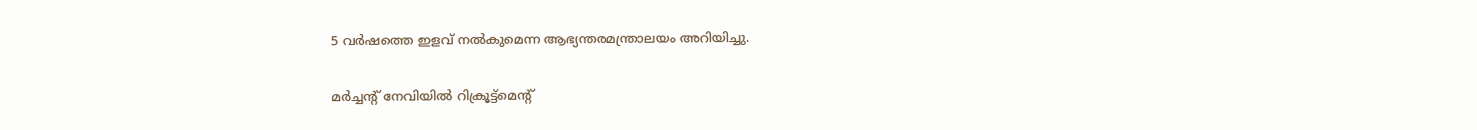5 വര്‍ഷത്തെ ഇളവ് നല്‍കുമെന്ന ആഭ്യന്തരമന്ത്രാലയം അറിയിച്ചു.

മര്‍ച്ചന്റ് നേവിയില്‍ റിക്രൂട്ട്‌മെന്റ്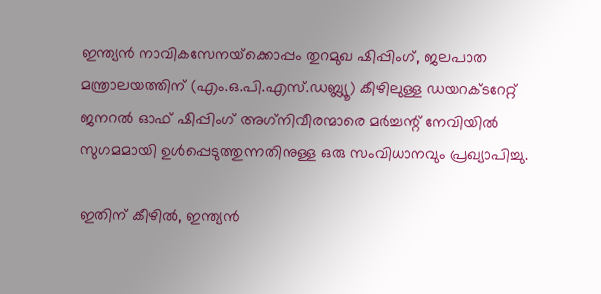ഇന്ത്യന്‍ നാവികസേനയ്‌ക്കൊപ്പം തുറമുഖ ഷിപ്പിംഗ്, ജലപാത മന്ത്രാലയത്തിന് (എം.ഒ.പി.എസ്.ഡബ്ല്യൂ) കീഴിലുള്ള ഡയറക്ടറേറ്റ് ജനറല്‍ ഓഫ് ഷിപ്പിംഗ് അഗ്‌നിവീരന്മാരെ മര്‍ച്ചന്റ് നേവിയില്‍ സുഗമമായി ഉള്‍പ്പെടുത്തുന്നതിനുള്ള ഒരു സംവിധാനവും പ്രഖ്യാപിച്ചു.

ഇതിന് കീഴില്‍, ഇന്ത്യന്‍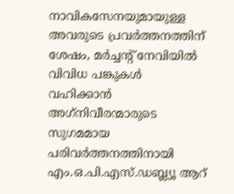നാവികസേനയുമായുള്ള അവരുടെ പ്രവര്‍ത്തനത്തിന് ശേഷം, മര്‍ച്ചന്റ് നേവിയില്‍ വിവിധ പങ്കുകള്‍ വഹിക്കാന്‍ അഗ്‌നിവീരന്മാരുടെ സുഗമമായ പരിവര്‍ത്തനത്തിനായി എം.ഒ.പി.എസ്.ഡബ്ല്യൂ ആറ്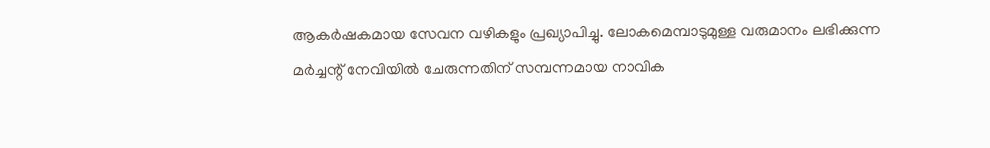ആകര്‍ഷകമായ സേവന വഴികളും പ്രഖ്യാപിച്ചു. ലോകമെമ്പാടുമുള്ള വരുമാനം ലഭിക്കുന്ന മര്‍ച്ചന്റ് നേവിയില്‍ ചേരുന്നതിന് സമ്പന്നമായ നാവിക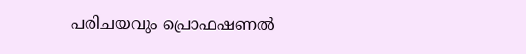പരിചയവും പ്രൊഫഷണല്‍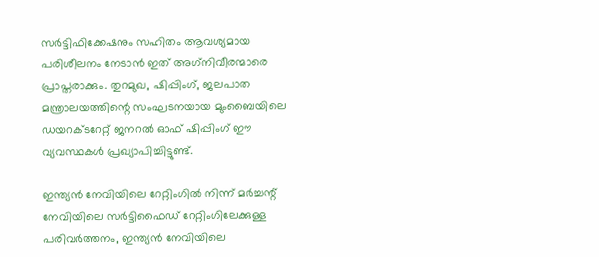സര്‍ട്ടിഫിക്കേഷനും സഹിതം ആവശ്യമായ പരിശീലനം നേടാന്‍ ഇത് അഗ്‌നിവീരന്മാരെ പ്രാപ്തരാക്കും. തുറമുഖ, ഷിപ്പിംഗ്, ജലപാത മന്ത്രാലയത്തിന്റെ സംഘടനയായ മുംബൈയിലെ ഡയറക്ടറേറ്റ് ജനറല്‍ ഓഫ് ഷിപ്പിംഗ് ഈ വ്യവസ്ഥകള്‍ പ്രഖ്യാപിച്ചിട്ടുണ്ട്.

ഇന്ത്യന്‍ നേവിയിലെ റേറ്റിംഗില്‍ നിന്ന് മര്‍ച്ചന്റ് നേവിയിലെ സര്‍ട്ടിഫൈഡ് റേറ്റിംഗിലേക്കുള്ള പരിവര്‍ത്തനം, ഇന്ത്യന്‍ നേവിയിലെ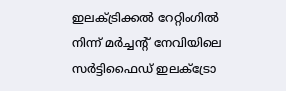ഇലക്ട്രിക്കല്‍ റേറ്റിംഗില്‍ നിന്ന് മര്‍ച്ചന്റ് നേവിയിലെ സര്‍ട്ടിഫൈഡ് ഇലക്‌ട്രോ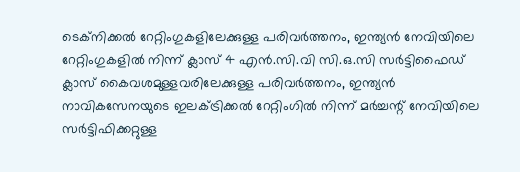ടെക്‌നിക്കല്‍ റേറ്റിംഗുകളിലേക്കുള്ള പരിവര്‍ത്തനം, ഇന്ത്യന്‍ നേവിയിലെ റേറ്റിംഗുകളില്‍ നിന്ന് ക്ലാസ് 4 എന്‍.സി.വി സി.ഒ.സി സര്‍ട്ടിഫൈഡ് ക്ലാസ് കൈവശമുള്ളവരിലേക്കുള്ള പരിവര്‍ത്തനം, ഇന്ത്യന്‍ നാവികസേനയുടെ ഇലക്ട്രിക്കല്‍ റേറ്റിംഗില്‍ നിന്ന് മര്‍ച്ചന്റ് നേവിയിലെ സര്‍ട്ടിഫിക്കറ്റുള്ള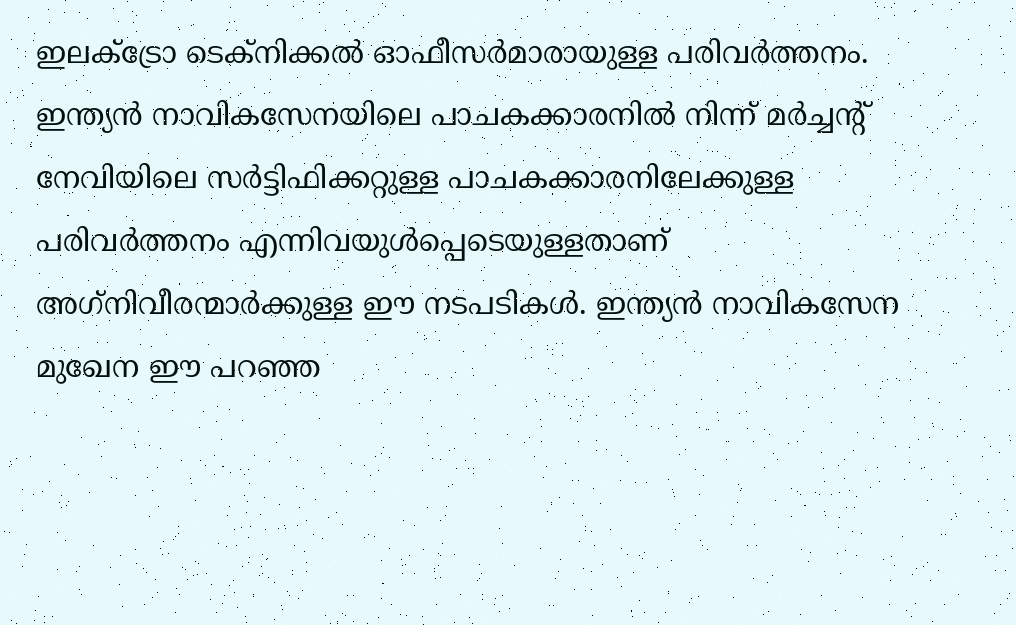ഇലക്‌ട്രോ ടെക്‌നിക്കല്‍ ഓഫീസര്‍മാരായുള്ള പരിവര്‍ത്തനം. ഇന്ത്യന്‍ നാവികസേനയിലെ പാചകക്കാരനില്‍ നിന്ന് മര്‍ച്ചന്റ് നേവിയിലെ സര്‍ട്ടിഫിക്കറ്റുള്ള പാചകക്കാരനിലേക്കുള്ള പരിവര്‍ത്തനം എന്നിവയുള്‍പ്പെടെയുള്ളതാണ് അഗ്‌നിവീരന്മാര്‍ക്കുള്ള ഈ നടപടികള്‍. ഇന്ത്യന്‍ നാവികസേന മുഖേന ഈ പറഞ്ഞ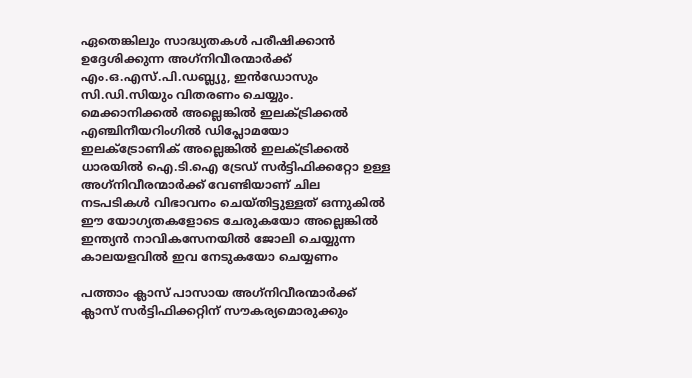ഏതെങ്കിലും സാദ്ധ്യതകള്‍ പരീഷിക്കാന്‍ ഉദ്ദേശിക്കുന്ന അഗ്‌നിവീരന്മാര്‍ക്ക് എം.ഒ.എസ്.പി.ഡബ്ല്യു, ഇന്‍ഡോസും സി.ഡി.സിയും വിതരണം ചെയ്യും. മെക്കാനിക്കല്‍ അല്ലെങ്കില്‍ ഇലക്ട്രിക്കല്‍ എഞ്ചിനീയറിംഗില്‍ ഡിപ്ലോമയോ ഇലക്ട്രോണിക് അല്ലെങ്കില്‍ ഇലക്ട്രിക്കല്‍  ധാരയില്‍ ഐ.ടി.ഐ ട്രേഡ് സര്‍ട്ടിഫിക്കറ്റോ ഉള്ള അഗ്‌നിവീരന്മാര്‍ക്ക് വേണ്ടിയാണ് ചില നടപടികള്‍ വിഭാവനം ചെയ്തിട്ടുള്ളത് ഒന്നുകില്‍ ഈ യോഗ്യതകളോടെ ചേരുകയോ അല്ലെങ്കില്‍ ഇന്ത്യന്‍ നാവികസേനയില്‍ ജോലി ചെയ്യുന്ന കാലയളവില്‍ ഇവ നേടുകയോ ചെയ്യണം

പത്താം ക്ലാസ് പാസായ അഗ്‌നിവീരന്മാര്‍ക്ക്  ക്ലാസ് സര്‍ട്ടിഫിക്കറ്റിന് സൗകര്യമൊരുക്കും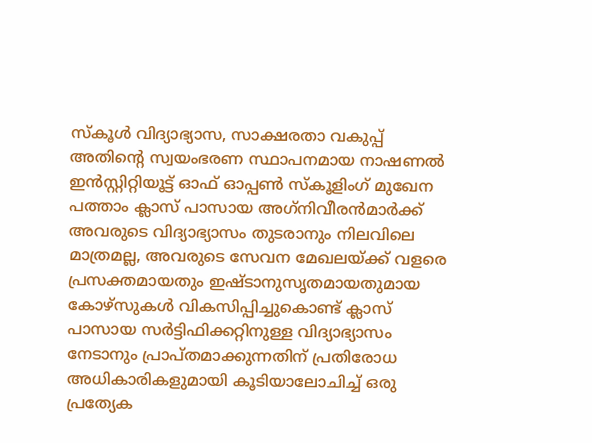സ്‌കൂള്‍ വിദ്യാഭ്യാസ, സാക്ഷരതാ വകുപ്പ് അതിന്റെ സ്വയംഭരണ സ്ഥാപനമായ നാഷണല്‍ ഇന്‍സ്റ്റിറ്റിയൂട്ട് ഓഫ് ഓപ്പണ്‍ സ്‌കൂളിംഗ് മുഖേന പത്താം ക്ലാസ് പാസായ അഗ്‌നിവീരന്‍മാര്‍ക്ക് അവരുടെ വിദ്യാഭ്യാസം തുടരാനും നിലവിലെ മാത്രമല്ല, അവരുടെ സേവന മേഖലയ്‌ക്ക് വളരെ പ്രസക്തമായതും ഇഷ്ടാനുസൃതമായതുമായ കോഴ്‌സുകള്‍ വികസിപ്പിച്ചുകൊണ്ട് ക്ലാസ് പാസായ സര്‍ട്ടിഫിക്കറ്റിനുള്ള വിദ്യാഭ്യാസം നേടാനും പ്രാപ്തമാക്കുന്നതിന് പ്രതിരോധ അധികാരികളുമായി കൂടിയാലോചിച്ച് ഒരു പ്രത്യേക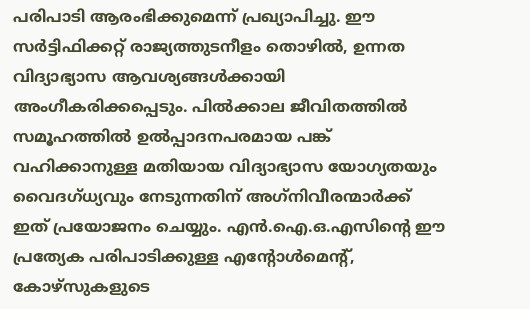പരിപാടി ആരംഭിക്കുമെന്ന് പ്രഖ്യാപിച്ചു. ഈ സര്‍ട്ടിഫിക്കറ്റ് രാജ്യത്തുടനീളം തൊഴില്‍, ഉന്നത വിദ്യാഭ്യാസ ആവശ്യങ്ങള്‍ക്കായി അംഗീകരിക്കപ്പെടും. പില്‍ക്കാല ജീവിതത്തില്‍ സമൂഹത്തില്‍ ഉല്‍പ്പാദനപരമായ പങ്ക് വഹിക്കാനുള്ള മതിയായ വിദ്യാഭ്യാസ യോഗ്യതയും വൈദഗ്ധ്യവും നേടുന്നതിന് അഗ്‌നിവീരന്മാര്‍ക്ക് ഇത് പ്രയോജനം ചെയ്യും. എന്‍.ഐ.ഒ.എസിന്റെ ഈ പ്രത്യേക പരിപാടിക്കുള്ള എന്റോള്‍മെന്റ്, കോഴ്‌സുകളുടെ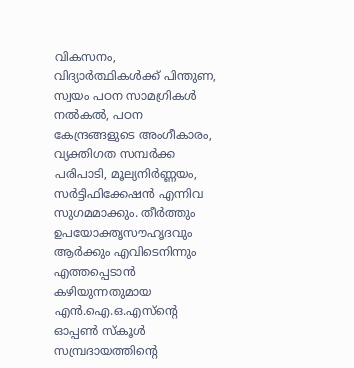വികസനം, വിദ്യാര്‍ത്ഥികള്‍ക്ക് പിന്തുണ, സ്വയം പഠന സാമഗ്രികള്‍ നല്‍കല്‍, പഠന കേന്ദ്രങ്ങളുടെ അംഗീകാരം, വ്യക്തിഗത സമ്പര്‍ക്ക പരിപാടി, മൂല്യനിര്‍ണ്ണയം, സര്‍ട്ടിഫിക്കേഷന്‍ എന്നിവ സുഗമമാക്കും. തീര്‍ത്തും ഉപയോക്തൃസൗഹൃദവും ആര്‍ക്കും എവിടെനിന്നും എത്തപ്പെടാന്‍ കഴിയുന്നതുമായ എന്‍.ഐ.ഒ.എസ്‌ന്റെ ഓപ്പണ്‍ സ്‌കൂള്‍ സമ്പ്രദായത്തിന്റെ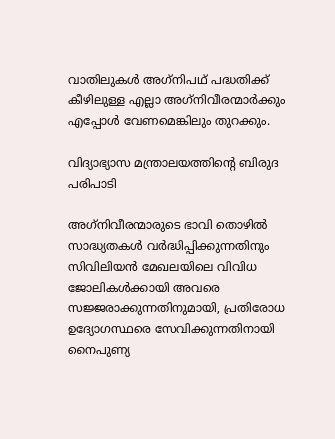വാതിലുകള്‍ അഗ്‌നിപഥ് പദ്ധതിക്ക് കീഴിലുള്ള എല്ലാ അഗ്‌നിവീരന്മാര്‍ക്കും എപ്പോള്‍ വേണമെങ്കിലും തുറക്കും.

വിദ്യാഭ്യാസ മന്ത്രാലയത്തിന്റെ ബിരുദ പരിപാടി

അഗ്‌നിവീരന്മാരുടെ ഭാവി തൊഴില്‍ സാദ്ധ്യതകള്‍ വര്‍ദ്ധിപ്പിക്കുന്നതിനും സിവിലിയന്‍ മേഖലയിലെ വിവിധ ജോലികള്‍ക്കായി അവരെ സജ്ജരാക്കുന്നതിനുമായി, പ്രതിരോധ ഉദ്യോഗസ്ഥരെ സേവിക്കുന്നതിനായി നൈപുണ്യ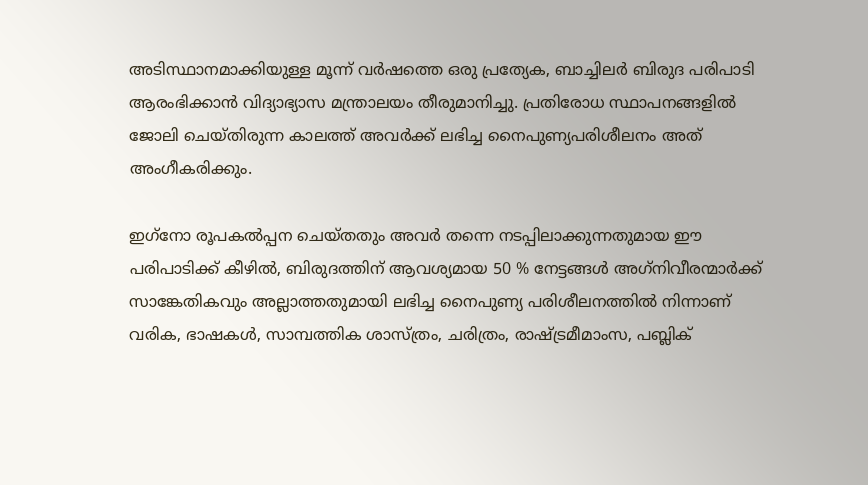അടിസ്ഥാനമാക്കിയുള്ള മൂന്ന് വര്‍ഷത്തെ ഒരു പ്രത്യേക, ബാച്ചിലര്‍ ബിരുദ പരിപാടി ആരംഭിക്കാന്‍ വിദ്യാഭ്യാസ മന്ത്രാലയം തീരുമാനിച്ചു. പ്രതിരോധ സ്ഥാപനങ്ങളില്‍ ജോലി ചെയ്തിരുന്ന കാലത്ത് അവര്‍ക്ക് ലഭിച്ച നൈപുണ്യപരിശീലനം അത് അംഗീകരിക്കും.

ഇഗ്‌നോ രൂപകല്‍പ്പന ചെയ്തതും അവര്‍ തന്നെ നടപ്പിലാക്കുന്നതുമായ ഈ പരിപാടിക്ക് കീഴില്‍, ബിരുദത്തിന് ആവശ്യമായ 50 % നേട്ടങ്ങള്‍ അഗ്‌നിവീരന്മാര്‍ക്ക് സാങ്കേതികവും അല്ലാത്തതുമായി ലഭിച്ച നൈപുണ്യ പരിശീലനത്തില്‍ നിന്നാണ് വരിക, ഭാഷകള്‍, സാമ്പത്തിക ശാസ്ത്രം, ചരിത്രം, രാഷ്‌ട്രമീമാംസ, പബ്ലിക്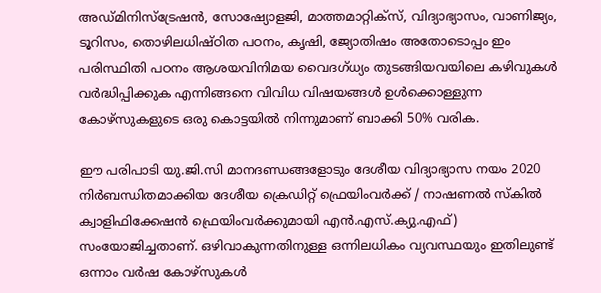അഡ്മിനിസ്‌ട്രേഷന്‍, സോഷ്യോളജി, മാത്തമാറ്റിക്‌സ്, വിദ്യാഭ്യാസം, വാണിജ്യം, ടൂറിസം, തൊഴിലധിഷ്ഠിത പഠനം, കൃഷി, ജ്യോതിഷം അതോടൊപ്പം ഇം പരിസ്ഥിതി പഠനം ആശയവിനിമയ വൈദഗ്ധ്യം തുടങ്ങിയവയിലെ കഴിവുകള്‍ വര്‍ദ്ധിപ്പിക്കുക എന്നിങ്ങനെ വിവിധ വിഷയങ്ങള്‍ ഉള്‍ക്കൊള്ളുന്ന കോഴ്‌സുകളുടെ ഒരു കൊട്ടയില്‍ നിന്നുമാണ് ബാക്കി 50% വരിക.

ഈ പരിപാടി യു.ജി.സി മാനദണ്ഡങ്ങളോടും ദേശീയ വിദ്യാഭ്യാസ നയം 2020 നിര്‍ബന്ധിതമാക്കിയ ദേശീയ ക്രെഡിറ്റ് ഫ്രെയിംവര്‍ക്ക് / നാഷണല്‍ സ്‌കില്‍ ക്വാളിഫിക്കേഷന്‍ ഫ്രെയിംവര്‍ക്കുമായി എന്‍.എസ്.ക്യു.എഫ്) സംയോജിച്ചതാണ്. ഒഴിവാകുന്നതിനുള്ള ഒന്നിലധികം വ്യവസ്ഥയും ഇതിലുണ്ട്  ഒന്നാം വര്‍ഷ കോഴ്‌സുകള്‍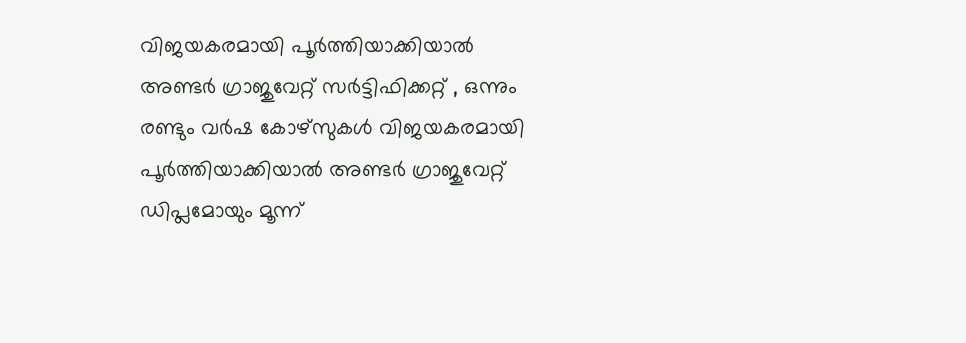വിജയകരമായി പൂര്‍ത്തിയാക്കിയാല്‍ അണ്ടര്‍ ഗ്രാജുവേറ്റ് സര്‍ട്ടിഫിക്കറ്റ് , ഒന്നും രണ്ടും വര്‍ഷ കോഴ്‌സുകള്‍ വിജയകരമായി പൂര്‍ത്തിയാക്കിയാല്‍ അണ്ടര്‍ ഗ്രാജുവേറ്റ് ഡിപ്ലമോയും മൂന്ന്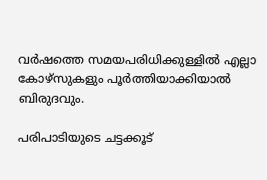വര്‍ഷത്തെ സമയപരിധിക്കുള്ളില്‍ എല്ലാ കോഴ്‌സുകളും പൂര്‍ത്തിയാക്കിയാല്‍ ബിരുദവും.

പരിപാടിയുടെ ചട്ടക്കൂട്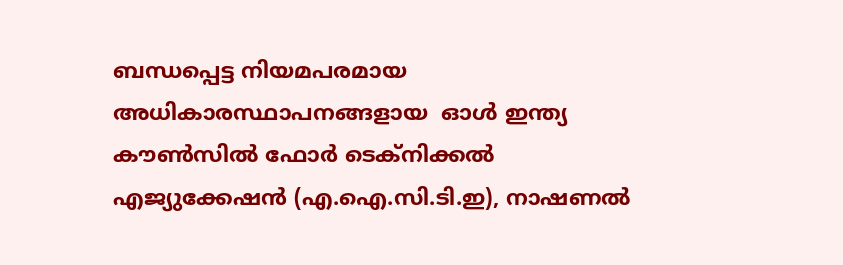ബന്ധപ്പെട്ട നിയമപരമായ അധികാരസ്ഥാപനങ്ങളായ  ഓള്‍ ഇന്ത്യ കൗണ്‍സില്‍ ഫോര്‍ ടെക്‌നിക്കല്‍ എജ്യുക്കേഷന്‍ (എ.ഐ.സി.ടി.ഇ), നാഷണല്‍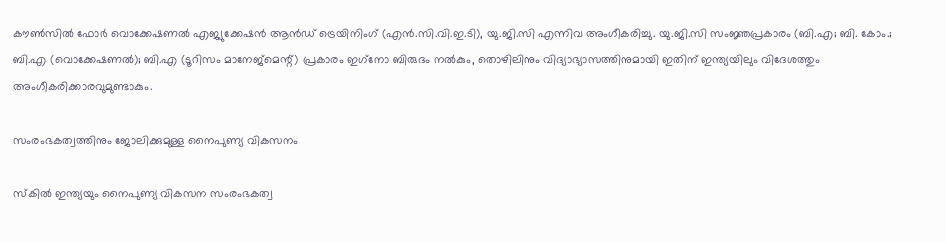കൗണ്‍സില്‍ ഫോര്‍ വൊക്കേഷണല്‍ എജ്യുക്കേഷന്‍ ആന്‍ഡ് ട്രെയിനിംഗ് (എന്‍.സി.വി.ഇ.ടി), യു.ജി.സി എന്നിവ അംഗീകരിച്ചു. യു.ജി.സി സംജ്ഞപ്രകാരം (ബി.എ; ബി. കോം.; ബി.എ (വൊക്കേഷണല്‍); ബി.എ (ടൂറിസം മാനേജ്‌മെന്റ്) പ്രകാരം ഇഗ്‌നോ ബിരുദം നല്‍കും, തൊഴിലിനും വിദ്യാഭ്യാസത്തിനുമായി ഇതിന് ഇന്ത്യയിലും വിദേശത്തും അംഗീകരിക്കാരവുമുണ്ടാകും.

സംരംഭകത്വത്തിനും ജോലിക്കുമുള്ള നൈപുണ്യ വികസനം

സ്‌കില്‍ ഇന്ത്യയും നൈപുണ്യ വികസന സംരംഭകത്വ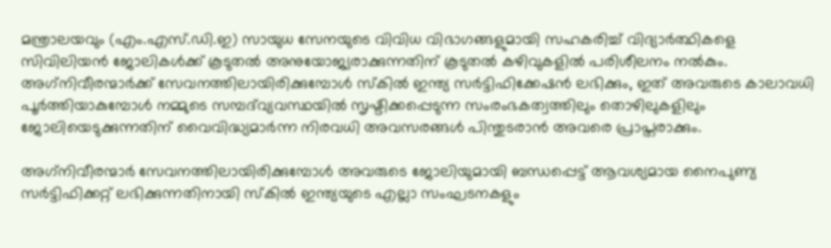മന്ത്രാലയവും (എം.എസ്.ഡി.ഇ) സായുധ സേനയുടെ വിവിധ വിഭാഗങ്ങളുമായി സഹകരിച്ച് വിദ്യാര്‍ത്ഥികളെ സിവിലിയന്‍ ജോലികള്‍ക്ക് കൂടുതല്‍ അനുയോജ്യരാക്കുന്നതിന് കൂടുതല്‍ കഴിവുകളില്‍ പരിശീലനം നല്‍കും. അഗ്‌നിവീരന്മാര്‍ക്ക് സേവനത്തിലായിരിക്കുമ്പോള്‍ സ്‌കില്‍ ഇന്ത്യ സര്‍ട്ടിഫിക്കേഷന്‍ ലഭിക്കും, ഇത് അവരുടെ കാലാവധി പൂര്‍ത്തിയാകുമ്പോള്‍ നമ്മുടെ സമ്പദ്‌വ്യവസ്ഥയില്‍ സൃഷ്ടിക്കപ്പെടുന്ന സംരംഭകത്വത്തിലും തൊഴിലുകളിലും ജോലിയെടുക്കുന്നതിന് വൈവിദ്ധ്യമാര്‍ന്ന നിരവധി അവസരങ്ങള്‍ പിന്തുടരാന്‍ അവരെ പ്രാപ്തരാക്കും.

അഗ്‌നിവീരന്മാര്‍ സേവനത്തിലായിരിക്കുമ്പോള്‍ അവരുടെ ജോലിയുമായി ബന്ധപ്പെട്ട് ആവശ്യമായ നൈപുണ്യ സര്‍ട്ടിഫിക്കറ്റ് ലഭിക്കുന്നതിനായി സ്‌കില്‍ ഇന്ത്യയുടെ എല്ലാ സംഘടനകളും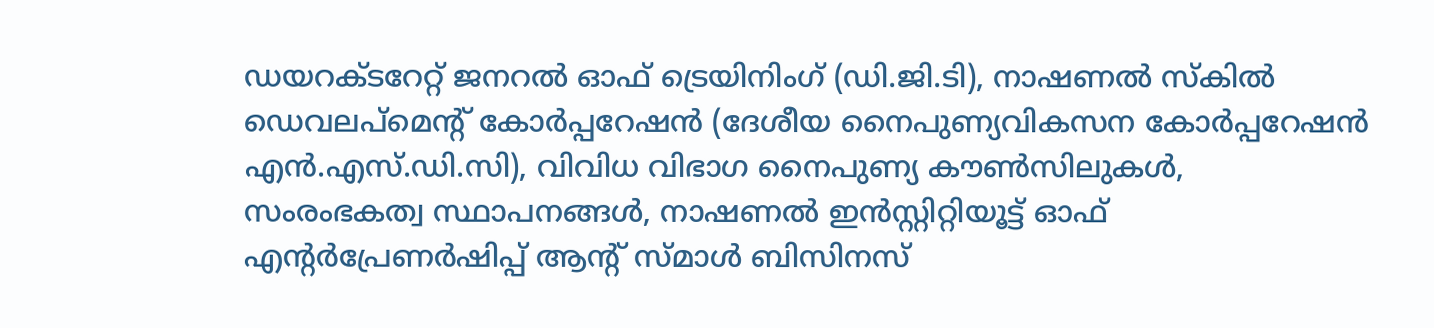ഡയറക്ടറേറ്റ് ജനറല്‍ ഓഫ് ട്രെയിനിംഗ് (ഡി.ജി.ടി), നാഷണല്‍ സ്‌കില്‍ ഡെവലപ്‌മെന്റ് കോര്‍പ്പറേഷന്‍ (ദേശീയ നൈപുണ്യവികസന കോര്‍പ്പറേഷന്‍ എന്‍.എസ്.ഡി.സി), വിവിധ വിഭാഗ നൈപുണ്യ കൗണ്‍സിലുകള്‍, സംരംഭകത്വ സ്ഥാപനങ്ങള്‍, നാഷണല്‍ ഇന്‍സ്റ്റിറ്റിയൂട്ട് ഓഫ് എന്റര്‍പ്രേണര്‍ഷിപ്പ് ആന്റ് സ്മാള്‍ ബിസിനസ്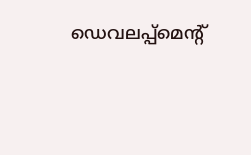ഡെവലപ്പ്‌മെന്റ്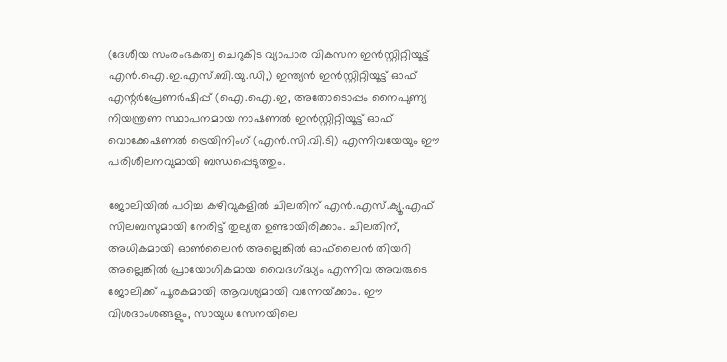(ദേശീയ സംരംഭകത്വ ചെറുകിട വ്യാപാര വികസന ഇന്‍സ്റ്റിറ്റിയൂട്ട് എന്‍.ഐ.ഇ.എസ്.ബി.യു.ഡി,) ഇന്ത്യന്‍ ഇന്‍സ്റ്റിറ്റിയൂട്ട് ഓഫ് എന്റര്‍പ്രേണര്‍ഷിപ്പ് (ഐ.ഐ.ഇ, അതോടൊപ്പം നൈപുണ്യ നിയന്ത്രണ സ്ഥാപനമായ നാഷണല്‍ ഇന്‍സ്റ്റിറ്റിയൂട്ട് ഓഫ് വൊക്കേഷണല്‍ ട്രെയിനിംഗ് (എന്‍.സി.വി.ടി) എന്നിവയേയും ഈ പരിശീലനവുമായി ബന്ധപ്പെടുത്തും.

ജോലിയില്‍ പഠിച്ച കഴിവുകളില്‍ ചിലതിന് എന്‍.എസ്.ക്യൂ.എഫ് സിലബസുമായി നേരിട്ട് തുല്യത ഉണ്ടായിരിക്കാം. ചിലതിന്, അധികമായി ഓണ്‍ലൈന്‍ അല്ലെങ്കില്‍ ഓഫ്‌ലൈന്‍ തിയറി അല്ലെങ്കില്‍ പ്രായോഗികമായ വൈദഗ്‌ദ്ധ്യം എന്നിവ അവരുടെ ജോലിക്ക് പൂരകമായി ആവശ്യമായി വന്നേയ്‌ക്കാം. ഈ വിശദാംശങ്ങളും, സായുധ സേനയിലെ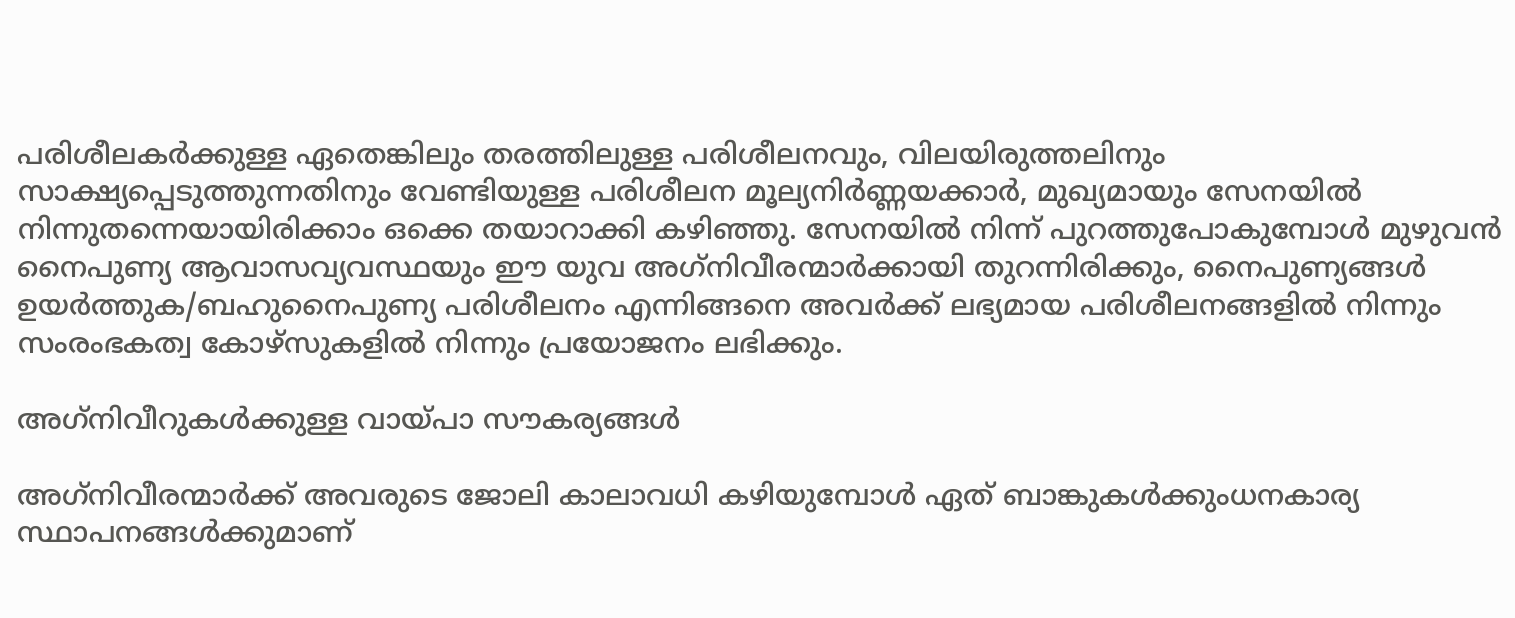പരിശീലകര്‍ക്കുള്ള ഏതെങ്കിലും തരത്തിലുള്ള പരിശീലനവും, വിലയിരുത്തലിനും സാക്ഷ്യപ്പെടുത്തുന്നതിനും വേണ്ടിയുള്ള പരിശീലന മൂല്യനിര്‍ണ്ണയക്കാര്‍, മുഖ്യമായും സേനയില്‍ നിന്നുതന്നെയായിരിക്കാം ഒക്കെ തയാറാക്കി കഴിഞ്ഞു. സേനയില്‍ നിന്ന് പുറത്തുപോകുമ്പോള്‍ മുഴുവന്‍ നൈപുണ്യ ആവാസവ്യവസ്ഥയും ഈ യുവ അഗ്‌നിവീരന്മാര്‍ക്കായി തുറന്നിരിക്കും, നൈപുണ്യങ്ങള്‍ ഉയര്‍ത്തുക/ബഹുനൈപുണ്യ പരിശീലനം എന്നിങ്ങനെ അവര്‍ക്ക് ലഭ്യമായ പരിശീലനങ്ങളില്‍ നിന്നും സംരംഭകത്വ കോഴ്‌സുകളില്‍ നിന്നും പ്രയോജനം ലഭിക്കും.

അഗ്‌നിവീറുകള്‍ക്കുള്ള വായ്‌പാ സൗകര്യങ്ങള്‍

അഗ്‌നിവീരന്മാര്‍ക്ക് അവരുടെ ജോലി കാലാവധി കഴിയുമ്പോള്‍ ഏത് ബാങ്കുകള്‍ക്കുംധനകാര്യ സ്ഥാപനങ്ങള്‍ക്കുമാണ്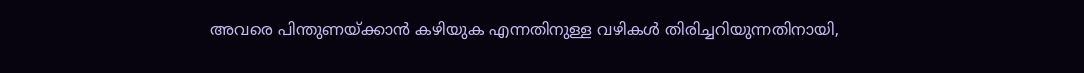അവരെ പിന്തുണയ്‌ക്കാന്‍ കഴിയുക എന്നതിനുള്ള വഴികള്‍ തിരിച്ചറിയുന്നതിനായി,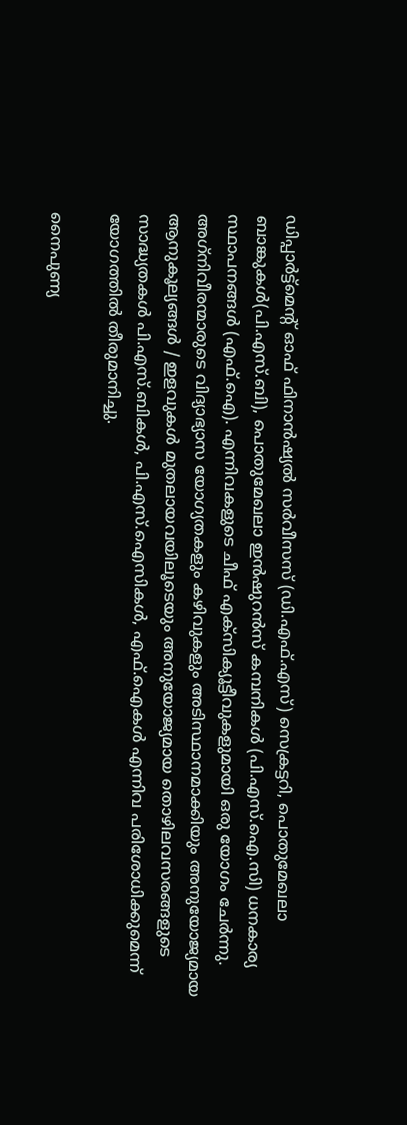ഡിപ്പാര്‍ട്ട്‌മെന്റ് ഓഫ് ഫിനാന്‍ഷ്യല്‍ സര്‍വീസസ് (ഡി.എഫ്.എസ്) സെക്രട്ടറി, പൊതുമേഖലാ ബാങ്കുകള്‍(പി.എസ്.ബി), പൊതുമേഖലാ ഇന്‍ഷുറന്‍സ് കമ്പനികള്‍ (പി.എസ്.ഐ.സി) ധനകാര്യ സ്ഥാപനങ്ങള്‍ (എഫ്.ഐ). എന്നിവകളുടെ ചീഫ് എക്‌സിക്യൂട്ടീവുകളുമായി ഒരു യോഗം ചേര്‍ന്നു. അഗ്‌നിവീരന്മാരുടെ വിദ്യാഭ്യാസ യോഗ്യതകളും കഴിവുകളും അടിസ്ഥാനമാക്കിയും അനുയോജ്യമായ ആനുകൂല്യങ്ങള്‍ / ഇളവുകള്‍ മുതലായവയിലൂടെയും അനുയോജ്യമായ തൊഴിലവസരങ്ങളുടെ സാദ്ധ്യതകള്‍ പി.എസ്.ബികള്‍, പി.എസ്.ഐസികള്‍, എഫ്.ഐകള്‍ എന്നിവ പരിശോധിക്കുമെന്ന് യോഗത്തില്‍ തീരുമാനിച്ചു.

നൈപുണ്യ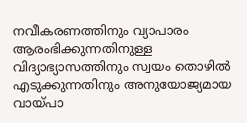നവീകരണത്തിനും വ്യാപാരം ആരംഭിക്കുന്നതിനുള്ള വിദ്യാഭ്യാസത്തിനും സ്വയം തൊഴില്‍ എടുക്കുന്നതിനും അനുയോജ്യമായ വായ്‌പാ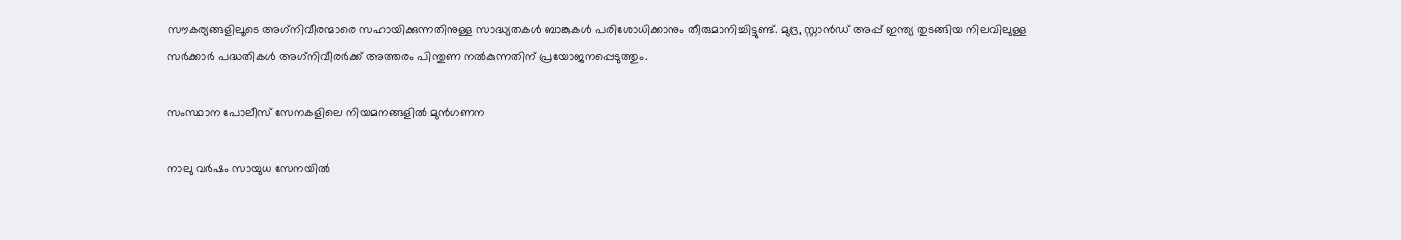സൗകര്യങ്ങളിലൂടെ അഗ്‌നിവീരന്മാരെ സഹായിക്കുന്നതിനുള്ള സാദ്ധ്യതകള്‍ ബാങ്കുകള്‍ പരിശോധിക്കാനും തീരുമാനിച്ചിട്ടുണ്ട്. മുദ്ര, സ്റ്റാന്‍ഡ് അപ്പ് ഇന്ത്യ തുടങ്ങിയ നിലവിലുള്ള സര്‍ക്കാര്‍ പദ്ധതികള്‍ അഗ്‌നിവീരര്‍ക്ക് അത്തരം പിന്തുണ നല്‍കുന്നതിന് പ്രയോജനപ്പെടുത്തും.

സംസ്ഥാന പോലീസ് സേനകളിലെ നിയമനങ്ങളില്‍ മുന്‍ഗണന

നാലു വര്‍ഷം സായുധ സേനയില്‍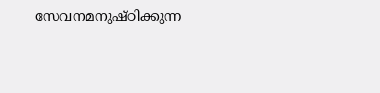സേവനമനുഷ്ഠിക്കുന്ന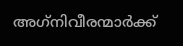അഗ്‌നിവീരന്മാര്‍ക്ക്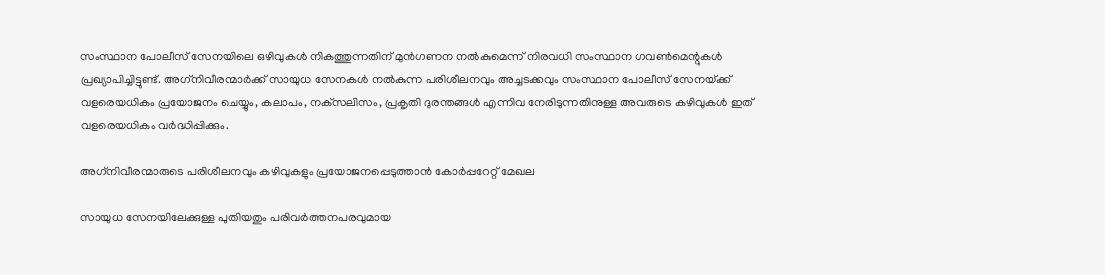സംസ്ഥാന പോലീസ് സേനയിലെ ഒഴിവുകള്‍ നികത്തുന്നതിന് മുന്‍ഗണന നല്‍കുമെന്ന് നിരവധി സംസ്ഥാന ഗവണ്‍മെന്റുകള്‍ പ്രഖ്യാപിച്ചിട്ടുണ്ട്. അഗ്‌നിവീരന്മാര്‍ക്ക് സായുധ സേനകള്‍ നല്‍കുന്ന പരിശീലനവും അച്ചടക്കവും സംസ്ഥാന പോലീസ് സേനയ്‌ക്ക് വളരെയധികം പ്രയോജനം ചെയ്യും, കലാപം, നക്‌സലിസം, പ്രകൃതി ദുരന്തങ്ങള്‍ എന്നിവ നേരിടുന്നതിനുള്ള അവരുടെ കഴിവുകള്‍ ഇത് വളരെയധികം വര്‍ദ്ധിപ്പിക്കും.

അഗ്‌നിവീരന്മാരുടെ പരിശീലനവും കഴിവുകളും പ്രയോജനപ്പെടുത്താന്‍ കോര്‍പ്പറേറ്റ് മേഖല

സായുധ സേനയിലേക്കുള്ള പുതിയതും പരിവര്‍ത്തനപരവുമായ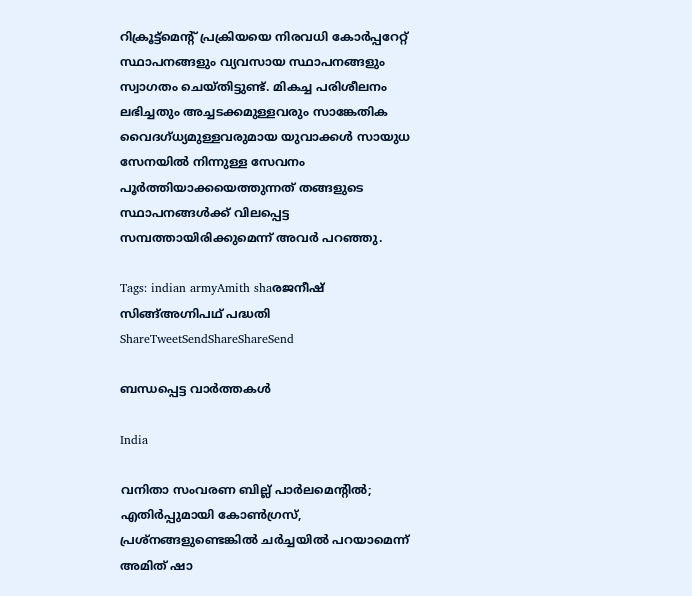റിക്രൂട്ട്‌മെന്റ് പ്രക്രിയയെ നിരവധി കോര്‍പ്പറേറ്റ് സ്ഥാപനങ്ങളും വ്യവസായ സ്ഥാപനങ്ങളും സ്വാഗതം ചെയ്തിട്ടുണ്ട്. മികച്ച പരിശീലനം ലഭിച്ചതും അച്ചടക്കമുള്ളവരും സാങ്കേതിക വൈദഗ്ധ്യമുള്ളവരുമായ യുവാക്കള്‍ സായുധ സേനയില്‍ നിന്നുള്ള സേവനം പൂര്‍ത്തിയാക്കയെത്തുന്നത് തങ്ങളുടെ സ്ഥാപനങ്ങള്‍ക്ക് വിലപ്പെട്ട സമ്പത്തായിരിക്കുമെന്ന് അവര്‍ പറഞ്ഞു.

Tags: indian armyAmith shaരജനീഷ് സിങ്ങ്അഗ്നിപഥ് പദ്ധതി
ShareTweetSendShareShareSend

ബന്ധപ്പെട്ട വാര്‍ത്തകള്‍

India

വനിതാ സംവരണ ബില്ല് പാർലമെൻ്റിൽ; എതിർപ്പുമായി കോൺഗ്രസ്, പ്രശ്നങ്ങളുണ്ടെങ്കിൽ ചർച്ചയിൽ പറയാമെന്ന് അമിത് ഷാ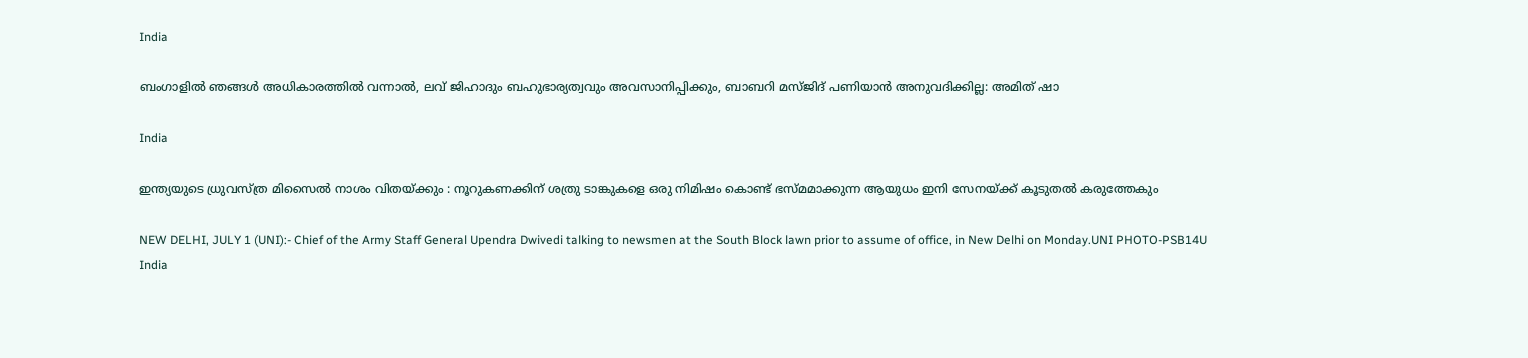India

ബംഗാളിൽ ഞങ്ങൾ അധികാരത്തിൽ വന്നാൽ, ലവ് ജിഹാദും ബഹുഭാര്യത്വവും അവസാനിപ്പിക്കും, ബാബറി മസ്ജിദ് പണിയാൻ അനുവദിക്കില്ല: അമിത് ഷാ

India

ഇന്ത്യയുടെ ധ്രുവസ്ത്ര മിസൈൽ നാശം വിതയ്‌ക്കും : നൂറുകണക്കിന് ശത്രു ടാങ്കുകളെ ഒരു നിമിഷം കൊണ്ട് ഭസ്‌മമാക്കുന്ന ആയുധം ഇനി സേനയ്‌ക്ക് കൂടുതൽ കരുത്തേകും

NEW DELHI, JULY 1 (UNI):- Chief of the Army Staff General Upendra Dwivedi talking to newsmen at the South Block lawn prior to assume of office, in New Delhi on Monday.UNI PHOTO-PSB14U
India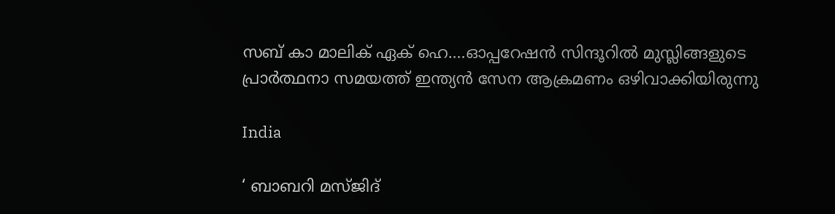സബ് കാ മാലിക് ഏക് ഹെ….ഓപ്പറേഷന്‍ സിന്ദൂറില്‍ മുസ്ലിങ്ങളുടെ പ്രാര്‍ത്ഥനാ സമയത്ത് ഇന്ത്യന്‍ സേന ആക്രമണം ഒഴിവാക്കിയിരുന്നു

India

‘ ബാബറി മസ്ജിദ്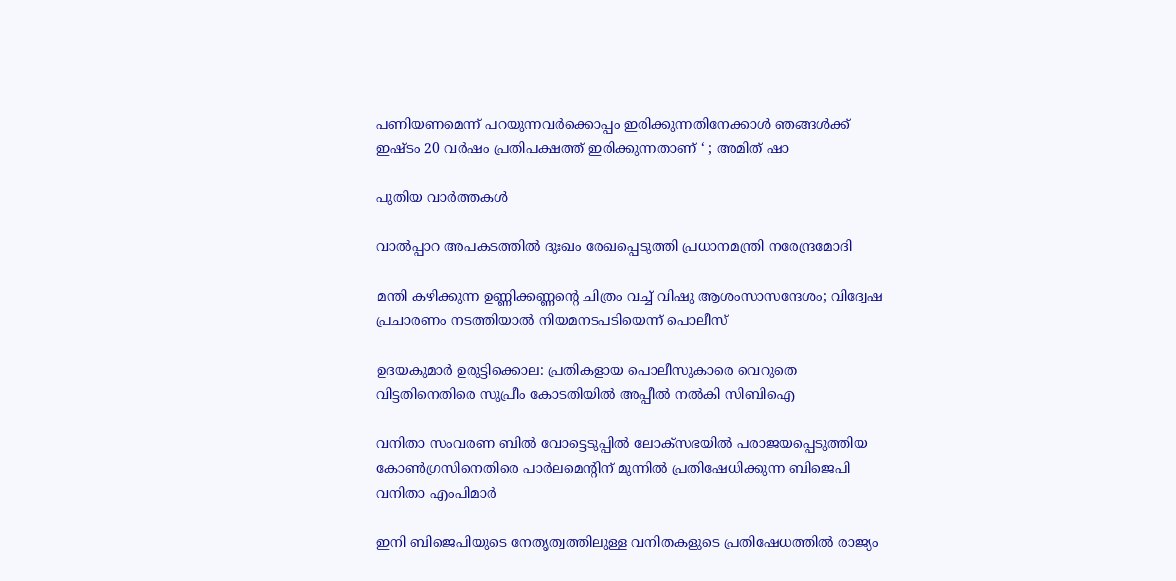പണിയണമെന്ന് പറയുന്നവർക്കൊപ്പം ഇരിക്കുന്നതിനേക്കാൾ ഞങ്ങൾക്ക് ഇഷ്ടം 20 വർഷം പ്രതിപക്ഷത്ത് ഇരിക്കുന്നതാണ് ‘ ; അമിത് ഷാ

പുതിയ വാര്‍ത്തകള്‍

വാല്‍പ്പാറ അപകടത്തില്‍ ദുഃഖം രേഖപ്പെടുത്തി പ്രധാനമന്ത്രി നരേന്ദ്രമോദി

മന്തി കഴിക്കുന്ന ഉണ്ണിക്കണ്ണന്റെ ചിത്രം വച്ച് വിഷു ആശംസാസന്ദേശം; വിദ്വേഷ പ്രചാരണം നടത്തിയാല്‍ നിയമനടപടിയെന്ന് പൊലീസ്

ഉദയകുമാര്‍ ഉരുട്ടിക്കൊല: പ്രതികളായ പൊലീസുകാരെ വെറുതെ വിട്ടതിനെതിരെ സുപ്രീം കോടതിയില്‍ അപ്പീല്‍ നല്‍കി സിബിഐ

വനിതാ സംവരണ ബില്‍ വോട്ടെടുപ്പില്‍ ലോക്സഭയില്‍ പരാജയപ്പെടുത്തിയ കോണ്‍ഗ്രസിനെതിരെ പാര്‍ലമെന്‍റിന് മുന്നില്‍ പ്രതിഷേധിക്കുന്ന ബിജെപി വനിതാ എംപിമാര്‍

ഇനി ബിജെപിയുടെ നേതൃത്വത്തിലുള്ള വനിതകളുടെ പ്രതിഷേധത്തില്‍ രാജ്യം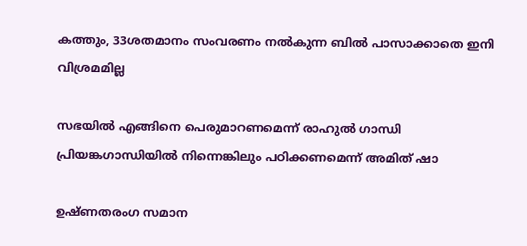കത്തും, 33ശതമാനം സംവരണം നല്‍കുന്ന ബില്‍ പാസാക്കാതെ ഇനി വിശ്രമമില്ല

സഭയില്‍ എങ്ങിനെ പെരുമാറണമെന്ന് രാഹുല്‍ ഗാന്ധി പ്രിയങ്കഗാന്ധിയില്‍ നിന്നെങ്കിലും പഠിക്കണമെന്ന് അമിത് ഷാ

ഉഷ്ണതരംഗ സമാന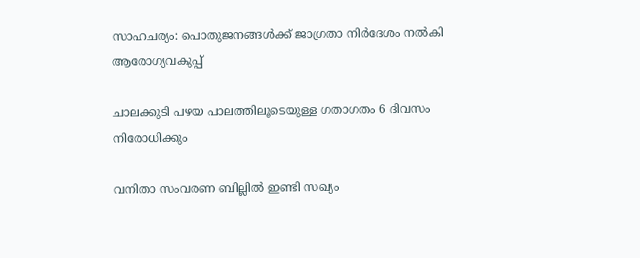സാഹചര്യം: പൊതുജനങ്ങള്‍ക്ക് ജാഗ്രതാ നിര്‍ദേശം നല്‍കി ആരോഗ്യവകുപ്പ്

ചാലക്കുടി പഴയ പാലത്തിലൂടെയുള്ള ഗതാഗതം 6 ദിവസം നിരോധിക്കും

വനിതാ സംവരണ ബില്ലില്‍ ഇണ്ടി സഖ്യം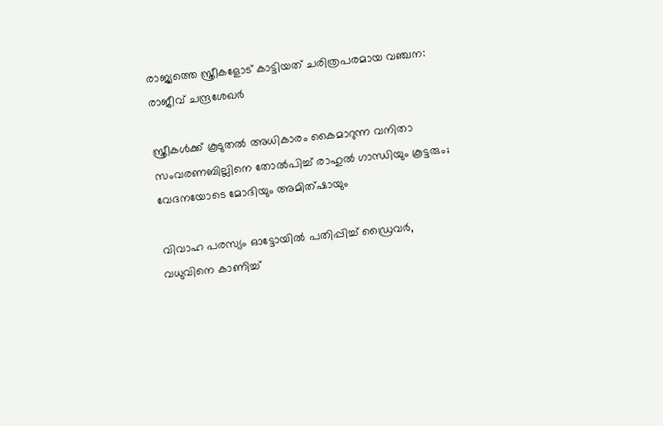രാജ്യത്തെ സ്ത്രീകളോട് കാട്ടിയത് ചരിത്രപരമായ വഞ്ചന: രാജീവ് ചന്ദ്രശേഖര്‍

സ്ത്രീകള്‍ക്ക് കൂടുതല്‍ അധികാരം കൈമാറുന്ന വനിതാ സംവരണബില്ലിനെ തോല്‍പിച്ച് രാഹുല്‍ ഗാന്ധിയും കൂട്ടരും; വേദനയോടെ മോദിയും അമിത്ഷായും

വിവാഹ പരസ്യം ഓട്ടോയില്‍ പതിപ്പിച്ച് ഡ്രൈവര്‍, വധുവിനെ കാണിച്ച്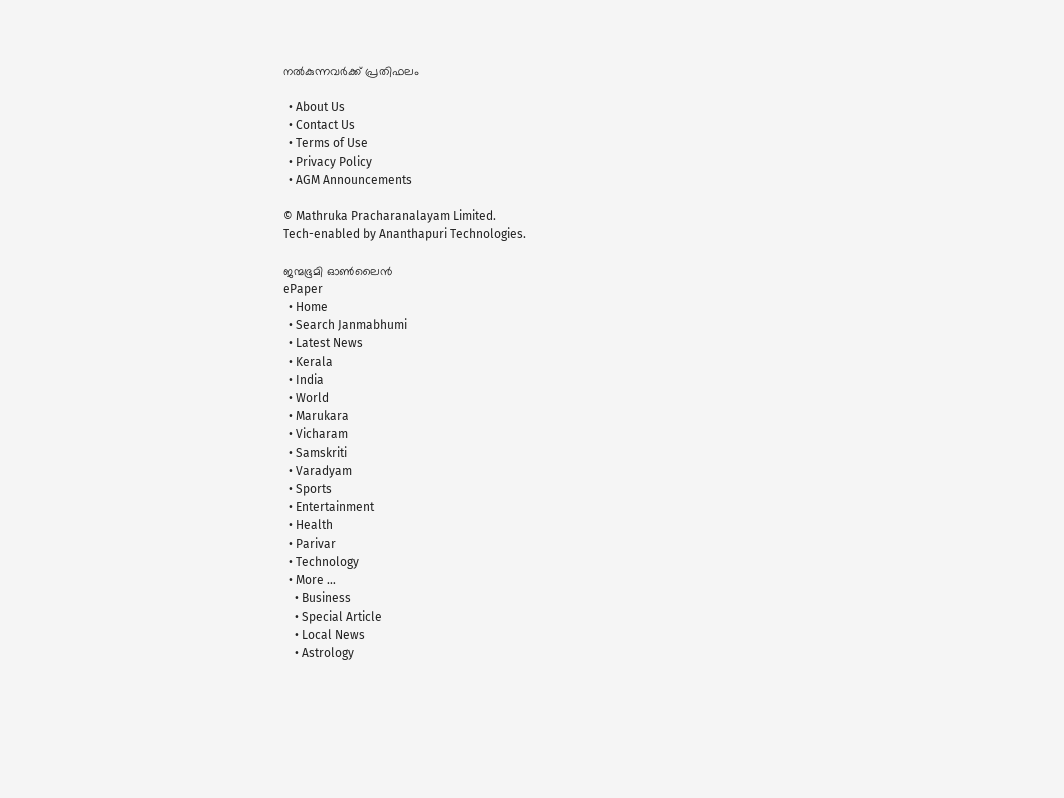നല്‍കുന്നവര്‍ക്ക് പ്രതിഫലം

  • About Us
  • Contact Us
  • Terms of Use
  • Privacy Policy
  • AGM Announcements

© Mathruka Pracharanalayam Limited.
Tech-enabled by Ananthapuri Technologies.

ജന്മഭൂമി ഓണ്‍ലൈന്‍
ePaper
  • Home
  • Search Janmabhumi
  • Latest News
  • Kerala
  • India
  • World
  • Marukara
  • Vicharam
  • Samskriti
  • Varadyam
  • Sports
  • Entertainment
  • Health
  • Parivar
  • Technology
  • More …
    • Business
    • Special Article
    • Local News
    • Astrology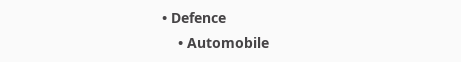• Defence
    • Automobile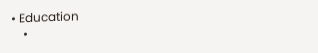• Education
    •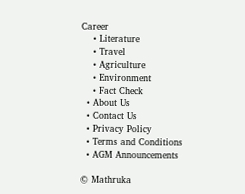Career
    • Literature
    • Travel
    • Agriculture
    • Environment
    • Fact Check
  • About Us
  • Contact Us
  • Privacy Policy
  • Terms and Conditions
  • AGM Announcements

© Mathruka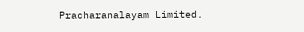Pracharanalayam Limited.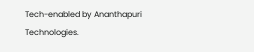Tech-enabled by Ananthapuri Technologies.